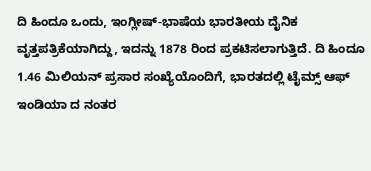ದಿ ಹಿಂದೂ ಒಂದು, ಇಂಗ್ಲೀಷ್-ಭಾಷೆಯ ಭಾರತೀಯ ದೈನಿಕ ವೃತ್ತಪತ್ರಿಕೆಯಾಗಿದ್ದು, ಇದನ್ನು 1878 ರಿಂದ ಪ್ರಕಟಿಸಲಾಗುತ್ತಿದೆ. ದಿ ಹಿಂದೂ 1.46 ಮಿಲಿಯನ್ ಪ್ರಸಾರ ಸಂಖ್ಯೆಯೊಂದಿಗೆ, ಭಾರತದಲ್ಲಿ ಟೈಮ್ಸ್ ಆಫ್ ಇಂಡಿಯಾ ದ ನಂತರ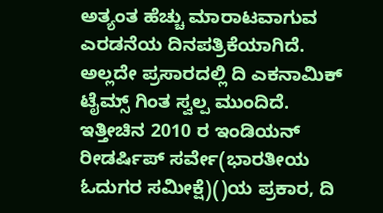ಅತ್ಯಂತ ಹೆಚ್ಚು ಮಾರಾಟವಾಗುವ ಎರಡನೆಯ ದಿನಪತ್ರಿಕೆಯಾಗಿದೆ. ಅಲ್ಲದೇ ಪ್ರಸಾರದಲ್ಲಿ ದಿ ಎಕನಾಮಿಕ್ ಟೈಮ್ಸ್ ಗಿಂತ ಸ್ವಲ್ಪ ಮುಂದಿದೆ. ಇತ್ತೀಚಿನ 2010 ರ ಇಂಡಿಯನ್ ರೀಡರ್ಷಿಪ್ ಸರ್ವೇ(ಭಾರತೀಯ ಓದುಗರ ಸಮೀಕ್ಷೆ)()ಯ ಪ್ರಕಾರ, ದಿ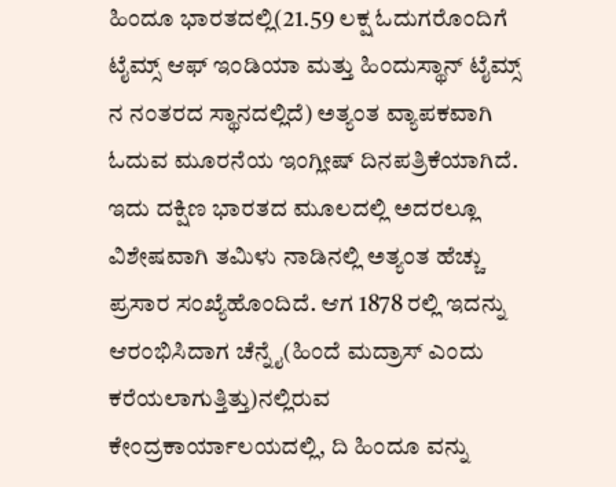ಹಿಂದೂ ಭಾರತದಲ್ಲಿ(21.59 ಲಕ್ಷ ಓದುಗರೊಂದಿಗೆ ಟೈಮ್ಸ್ ಆಫ್ ಇಂಡಿಯಾ ಮತ್ತು ಹಿಂದುಸ್ಥಾನ್ ಟೈಮ್ಸ್ ನ ನಂತರದ ಸ್ಥಾನದಲ್ಲಿದೆ) ಅತ್ಯಂತ ವ್ಯಾಪಕವಾಗಿ ಓದುವ ಮೂರನೆಯ ಇಂಗ್ಲೀಷ್ ದಿನಪತ್ರಿಕೆಯಾಗಿದೆ. ಇದು ದಕ್ಷಿಣ ಭಾರತದ ಮೂಲದಲ್ಲಿ ಅದರಲ್ಲೂ ವಿಶೇಷವಾಗಿ ತಮಿಳು ನಾಡಿನಲ್ಲಿ ಅತ್ಯಂತ ಹೆಚ್ಚು ಪ್ರಸಾರ ಸಂಖ್ಯೆಹೊಂದಿದೆ. ಆಗ 1878 ರಲ್ಲಿ ಇದನ್ನು ಆರಂಭಿಸಿದಾಗ ಚೆನ್ನೈ(ಹಿಂದೆ ಮದ್ರಾಸ್ ಎಂದು ಕರೆಯಲಾಗುತ್ತಿತ್ತು)ನಲ್ಲಿರುವ ಕೇಂದ್ರಕಾರ್ಯಾಲಯದಲ್ಲಿ, ದಿ ಹಿಂದೂ ವನ್ನು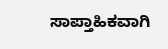ಸಾಪ್ತಾಹಿಕವಾಗಿ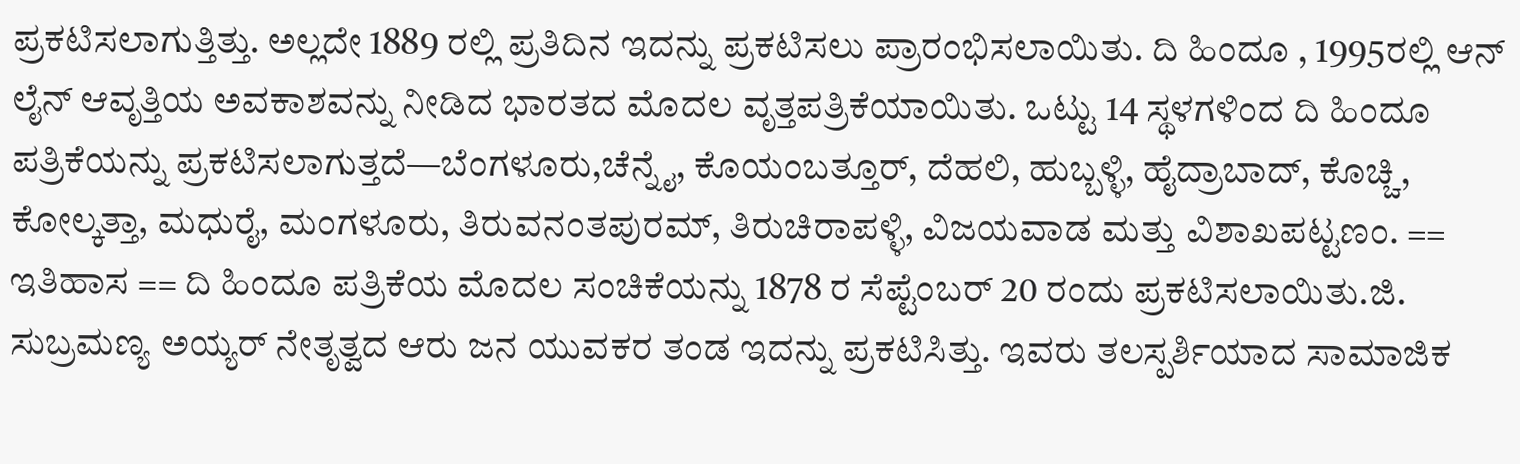ಪ್ರಕಟಿಸಲಾಗುತ್ತಿತ್ತು. ಅಲ್ಲದೇ 1889 ರಲ್ಲಿ ಪ್ರತಿದಿನ ಇದನ್ನು ಪ್ರಕಟಿಸಲು ಪ್ರಾರಂಭಿಸಲಾಯಿತು. ದಿ ಹಿಂದೂ , 1995ರಲ್ಲಿ ಆನ್ ಲೈನ್ ಆವೃತ್ತಿಯ ಅವಕಾಶವನ್ನು ನೀಡಿದ ಭಾರತದ ಮೊದಲ ವೃತ್ತಪತ್ರಿಕೆಯಾಯಿತು. ಒಟ್ಟು 14 ಸ್ಥಳಗಳಿಂದ ದಿ ಹಿಂದೂ ಪತ್ರಿಕೆಯನ್ನು ಪ್ರಕಟಿಸಲಾಗುತ್ತದೆ—ಬೆಂಗಳೂರು,ಚೆನ್ನೈ, ಕೊಯಂಬತ್ತೂರ್, ದೆಹಲಿ, ಹುಬ್ಬಳ್ಳಿ, ಹೈದ್ರಾಬಾದ್, ಕೊಚ್ಚಿ, ಕೋಲ್ಕತ್ತಾ, ಮಧುರೈ, ಮಂಗಳೂರು, ತಿರುವನಂತಪುರಮ್, ತಿರುಚಿರಾಪಳ್ಳಿ, ವಿಜಯವಾಡ ಮತ್ತು ವಿಶಾಖಪಟ್ಟಣಂ. == ಇತಿಹಾಸ == ದಿ ಹಿಂದೂ ಪತ್ರಿಕೆಯ ಮೊದಲ ಸಂಚಿಕೆಯನ್ನು 1878 ರ ಸೆಪ್ಟೆಂಬರ್ 20 ರಂದು ಪ್ರಕಟಿಸಲಾಯಿತು.ಜಿ. ಸುಬ್ರಮಣ್ಯ ಅಯ್ಯರ್ ನೇತೃತ್ವದ ಆರು ಜನ ಯುವಕರ ತಂಡ ಇದನ್ನು ಪ್ರಕಟಿಸಿತ್ತು. ಇವರು ತಲಸ್ಪರ್ಶಿಯಾದ ಸಾಮಾಜಿಕ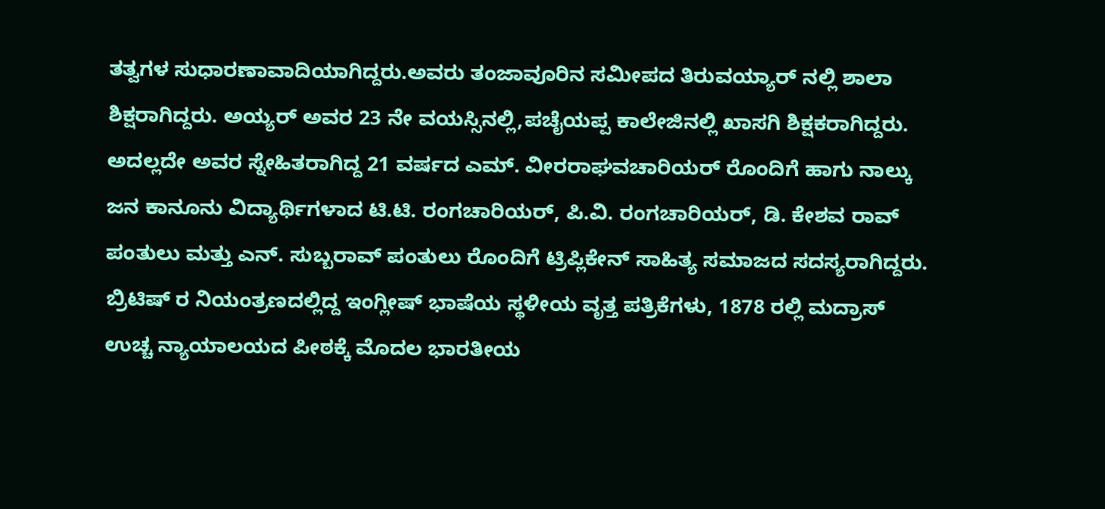ತತ್ವಗಳ ಸುಧಾರಣಾವಾದಿಯಾಗಿದ್ದರು.ಅವರು ತಂಜಾವೂರಿನ ಸಮೀಪದ ತಿರುವಯ್ಯಾರ್ ನಲ್ಲಿ ಶಾಲಾ ಶಿಕ್ಷರಾಗಿದ್ದರು. ಅಯ್ಯರ್ ಅವರ 23 ನೇ ವಯಸ್ಸಿನಲ್ಲಿ,ಪಚೈಯಪ್ಪ ಕಾಲೇಜಿನಲ್ಲಿ ಖಾಸಗಿ ಶಿಕ್ಷಕರಾಗಿದ್ದರು. ಅದಲ್ಲದೇ ಅವರ ಸ್ನೇಹಿತರಾಗಿದ್ದ 21 ವರ್ಷದ ಎಮ್. ವೀರರಾಘವಚಾರಿಯರ್ ರೊಂದಿಗೆ ಹಾಗು ನಾಲ್ಕು ಜನ ಕಾನೂನು ವಿದ್ಯಾರ್ಥಿಗಳಾದ ಟಿ.ಟಿ. ರಂಗಚಾರಿಯರ್, ಪಿ.ವಿ. ರಂಗಚಾರಿಯರ್, ಡಿ. ಕೇಶವ ರಾವ್ ಪಂತುಲು ಮತ್ತು ಎನ್. ಸುಬ್ಬರಾವ್ ಪಂತುಲು ರೊಂದಿಗೆ ಟ್ರಿಪ್ಲಿಕೇನ್ ಸಾಹಿತ್ಯ ಸಮಾಜದ ಸದಸ್ಯರಾಗಿದ್ದರು. ಬ್ರಿಟಿಷ್ ರ ನಿಯಂತ್ರಣದಲ್ಲಿದ್ದ ಇಂಗ್ಲೀಷ್ ಭಾಷೆಯ ಸ್ಥಳೀಯ ವೃತ್ತ ಪತ್ರಿಕೆಗಳು, 1878 ರಲ್ಲಿ ಮದ್ರಾಸ್ ಉಚ್ಚ ನ್ಯಾಯಾಲಯದ ಪೀಠಕ್ಕೆ ಮೊದಲ ಭಾರತೀಯ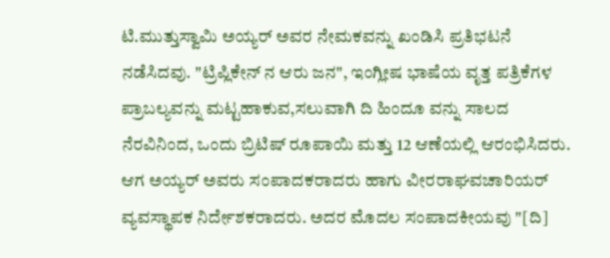ಟಿ.ಮುತ್ತುಸ್ವಾಮಿ ಅಯ್ಯರ್ ಅವರ ನೇಮಕವನ್ನು ಖಂಡಿಸಿ ಪ್ರತಿಭಟನೆ ನಡೆಸಿದವು. "ಟ್ರಿಪ್ಲಿಕೇನ್ ನ ಆರು ಜನ", ಇಂಗ್ಲೀಷ ಭಾಷೆಯ ವೃತ್ತ ಪತ್ರಿಕೆಗಳ ಪ್ರಾಬಲ್ಯವನ್ನು ಮಟ್ಟಹಾಕುವ,ಸಲುವಾಗಿ ದಿ ಹಿಂದೂ ವನ್ನು ಸಾಲದ ನೆರವಿನಿಂದ, ಒಂದು ಬ್ರಿಟಿಷ್ ರೂಪಾಯಿ ಮತ್ತು 12 ಆಣೆಯಲ್ಲಿ ಆರಂಭಿಸಿದರು. ಆಗ ಅಯ್ಯರ್ ಅವರು ಸಂಪಾದಕರಾದರು ಹಾಗು ವೀರರಾಘವಚಾರಿಯರ್ ವ್ಯವಸ್ಥಾಪಕ ನಿರ್ದೇಶಕರಾದರು. ಅದರ ಮೊದಲ ಸಂಪಾದಕೀಯವು "[ದಿ]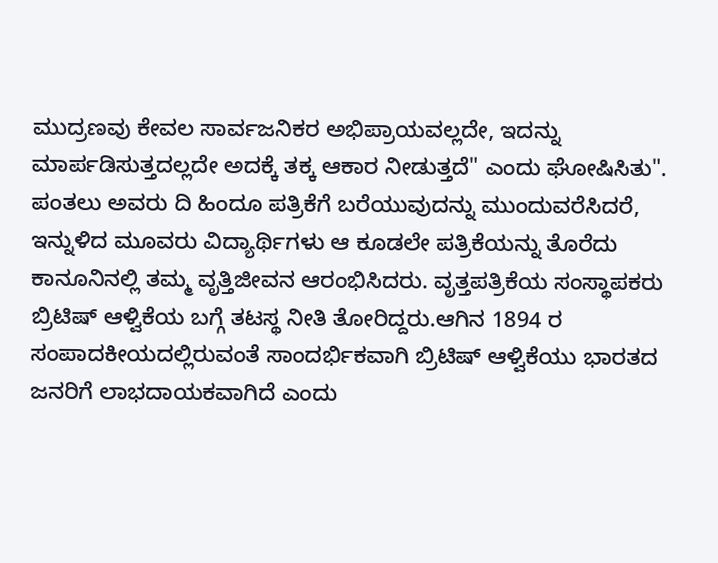ಮುದ್ರಣವು ಕೇವಲ ಸಾರ್ವಜನಿಕರ ಅಭಿಪ್ರಾಯವಲ್ಲದೇ, ಇದನ್ನು ಮಾರ್ಪಡಿಸುತ್ತದಲ್ಲದೇ ಅದಕ್ಕೆ ತಕ್ಕ ಆಕಾರ ನೀಡುತ್ತದೆ" ಎಂದು ಘೋಷಿಸಿತು". ಪಂತಲು ಅವರು ದಿ ಹಿಂದೂ ಪತ್ರಿಕೆಗೆ ಬರೆಯುವುದನ್ನು ಮುಂದುವರೆಸಿದರೆ, ಇನ್ನುಳಿದ ಮೂವರು ವಿದ್ಯಾರ್ಥಿಗಳು ಆ ಕೂಡಲೇ ಪತ್ರಿಕೆಯನ್ನು ತೊರೆದು ಕಾನೂನಿನಲ್ಲಿ ತಮ್ಮ ವೃತ್ತಿಜೀವನ ಆರಂಭಿಸಿದರು. ವೃತ್ತಪತ್ರಿಕೆಯ ಸಂಸ್ಥಾಪಕರು ಬ್ರಿಟಿಷ್ ಆಳ್ವಿಕೆಯ ಬಗ್ಗೆ ತಟಸ್ಥ ನೀತಿ ತೋರಿದ್ದರು.ಆಗಿನ 1894 ರ ಸಂಪಾದಕೀಯದಲ್ಲಿರುವಂತೆ ಸಾಂದರ್ಭಿಕವಾಗಿ ಬ್ರಿಟಿಷ್ ಆಳ್ವಿಕೆಯು ಭಾರತದ ಜನರಿಗೆ ಲಾಭದಾಯಕವಾಗಿದೆ ಎಂದು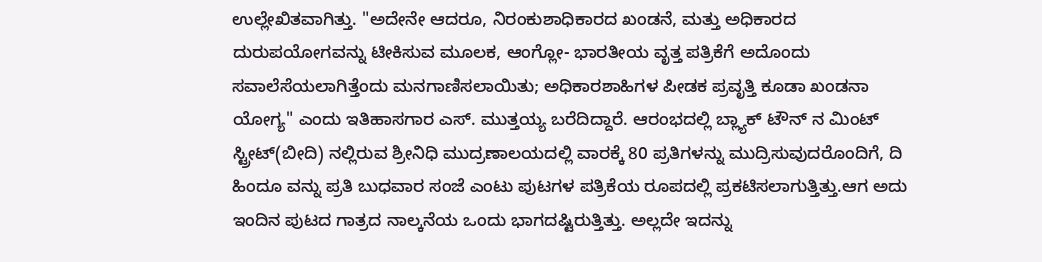ಉಲ್ಲೇಖಿತವಾಗಿತ್ತು. "ಅದೇನೇ ಆದರೂ, ನಿರಂಕುಶಾಧಿಕಾರದ ಖಂಡನೆ, ಮತ್ತು ಅಧಿಕಾರದ ದುರುಪಯೋಗವನ್ನು ಟೀಕಿಸುವ ಮೂಲಕ, ಆಂಗ್ಲೋ- ಭಾರತೀಯ ವೃತ್ತ ಪತ್ರಿಕೆಗೆ ಅದೊಂದು ಸವಾಲೆಸೆಯಲಾಗಿತ್ತೆಂದು ಮನಗಾಣಿಸಲಾಯಿತು; ಅಧಿಕಾರಶಾಹಿಗಳ ಪೀಡಕ ಪ್ರವೃತ್ತಿ ಕೂಡಾ ಖಂಡನಾ ಯೋಗ್ಯ" ಎಂದು ಇತಿಹಾಸಗಾರ ಎಸ್. ಮುತ್ತಯ್ಯ ಬರೆದಿದ್ದಾರೆ. ಆರಂಭದಲ್ಲಿ ಬ್ಲ್ಯಾಕ್ ಟೌನ್ ನ ಮಿಂಟ್ ಸ್ಟ್ರೀಟ್(ಬೀದಿ) ನಲ್ಲಿರುವ ಶ್ರೀನಿಧಿ ಮುದ್ರಣಾಲಯದಲ್ಲಿ ವಾರಕ್ಕೆ 80 ಪ್ರತಿಗಳನ್ನು ಮುದ್ರಿಸುವುದರೊಂದಿಗೆ, ದಿ ಹಿಂದೂ ವನ್ನು ಪ್ರತಿ ಬುಧವಾರ ಸಂಜೆ ಎಂಟು ಪುಟಗಳ ಪತ್ರಿಕೆಯ ರೂಪದಲ್ಲಿ ಪ್ರಕಟಿಸಲಾಗುತ್ತಿತ್ತು.ಆಗ ಅದು ಇಂದಿನ ಪುಟದ ಗಾತ್ರದ ನಾಲ್ಕನೆಯ ಒಂದು ಭಾಗದಷ್ಟಿರುತ್ತಿತ್ತು. ಅಲ್ಲದೇ ಇದನ್ನು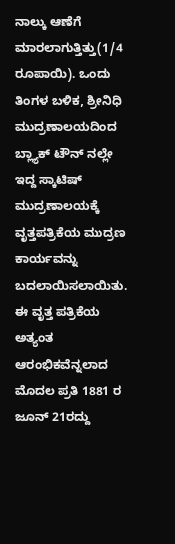ನಾಲ್ಕು ಆಣೆಗೆ ಮಾರಲಾಗುತ್ತಿತ್ತು(1/4 ರೂಪಾಯಿ). ಒಂದು ತಿಂಗಳ ಬಳಿಕ, ಶ್ರೀನಿಧಿ ಮುದ್ರಣಾಲಯದಿಂದ ಬ್ಲ್ಯಾಕ್ ಟೌನ್ ನಲ್ಲೇ ಇದ್ದ ಸ್ಕಾಟಿಷ್ ಮುದ್ರಣಾಲಯಕ್ಕೆ ವೃತ್ತಪತ್ರಿಕೆಯ ಮುದ್ರಣ ಕಾರ್ಯವನ್ನು ಬದಲಾಯಿಸಲಾಯಿತು. ಈ ವೃತ್ತ ಪತ್ರಿಕೆಯ ಅತ್ಯಂತ ಆರಂಭಿಕವೆನ್ನಲಾದ ಮೊದಲ ಪ್ರತಿ 1881 ರ ಜೂನ್ 21ರದ್ದು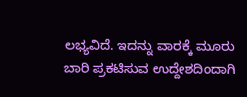ಲಭ್ಯವಿದೆ. ಇದನ್ನು ವಾರಕ್ಕೆ ಮೂರು ಬಾರಿ ಪ್ರಕಟಿಸುವ ಉದ್ದೇಶದಿಂದಾಗಿ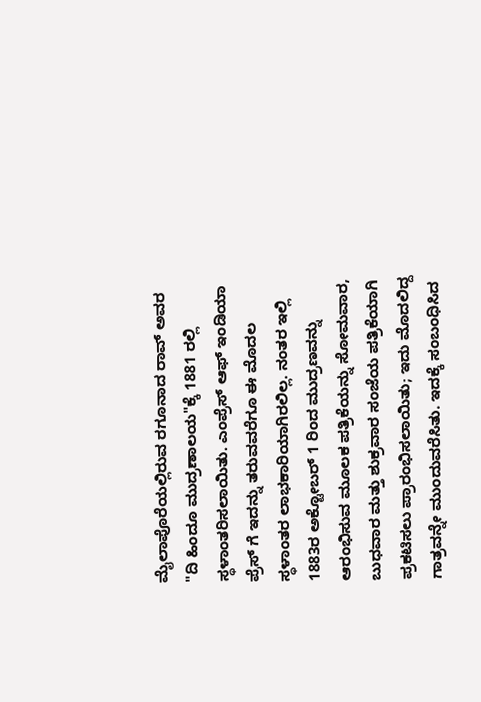ಮೈಲಾಪೊರೆಯಲ್ಲಿರುವ ರಗೂನಾದ ರಾವ್ ಅವರ "ದಿ ಹಿಂದೂ ಮುದ್ರಣಾಲಯ"ಕ್ಕೆ 1881 ರಲ್ಲಿ ಸ್ಥಳಾಂತರಿಸಲಾಯಿತು. ಎಂಪ್ರೆಸ್ ಆಫ್ ಇಂಡಿಯಾ ಪ್ರೆಸ್ ಗೆ ಇದನ್ನು ತರುವವರೆಗೂ ಈ ಮೊದಲ ಸ್ಥಳಾಂತರ ಲಾಭಕಾರಿಯಾಗಿರಲಿಲ್ಲ. ನಂತರ ಇಲ್ಲಿ 1883ರ ಅಕ್ಟೋಬರ್ 1 ರಿಂದ ಮುದ್ರಣವನ್ನು ಆರಂಭಿಸುವ ಮೂಲಕ ಪತ್ರಿಕೆಯನ್ನು ಸೋಮವಾರ, ಬುಧವಾರ ಮತ್ತು ಶುಕ್ರವಾರ ಸಂಜೆಯ ಪತ್ರಿಕೆಯಾಗಿ ಪ್ರಕಟಿಸಲು ಪ್ರಾರಂಭಿಸಲಾಯಿತು; ಇದು ಮೊದಲಿದ್ದ ಗಾತ್ರವನ್ನೇ ಮುಂದುವರೆಸಿತು. ಇದಕ್ಕೆ ಸಂಬಂಧಿಸಿದ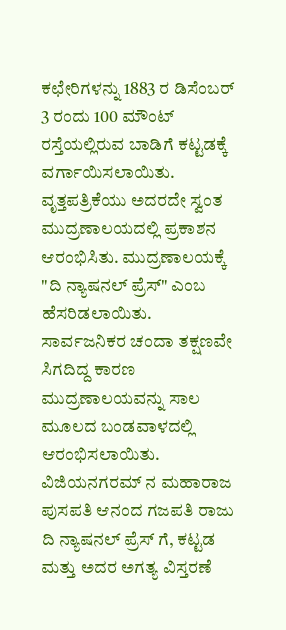ಕಛೇರಿಗಳನ್ನು 1883 ರ ಡಿಸೆಂಬರ್ 3 ರಂದು 100 ಮೌಂಟ್ ರಸ್ತೆಯಲ್ಲಿರುವ ಬಾಡಿಗೆ ಕಟ್ಟಡಕ್ಕೆ ವರ್ಗಾಯಿಸಲಾಯಿತು. ವೃತ್ತಪತ್ರಿಕೆಯು ಅದರದೇ ಸ್ವಂತ ಮುದ್ರಣಾಲಯದಲ್ಲಿ ಪ್ರಕಾಶನ ಆರಂಭಿಸಿತು. ಮುದ್ರಣಾಲಯಕ್ಕೆ "ದಿ ನ್ಯಾಷನಲ್ ಪ್ರೆಸ್" ಎಂಬ ಹೆಸರಿಡಲಾಯಿತು. ಸಾರ್ವಜನಿಕರ ಚಂದಾ ತಕ್ಷಣವೇ ಸಿಗದಿದ್ದ ಕಾರಣ ಮುದ್ರಣಾಲಯವನ್ನು ಸಾಲ ಮೂಲದ ಬಂಡವಾಳದಲ್ಲಿ ಆರಂಭಿಸಲಾಯಿತು. ವಿಜಿಯನಗರಮ್ ನ ಮಹಾರಾಜ ಪುಸಪತಿ ಆನಂದ ಗಜಪತಿ ರಾಜು ದಿ ನ್ಯಾಷನಲ್ ಪ್ರೆಸ್ ಗೆ, ಕಟ್ಟಡ ಮತ್ತು ಅದರ ಅಗತ್ಯ ವಿಸ್ತರಣೆ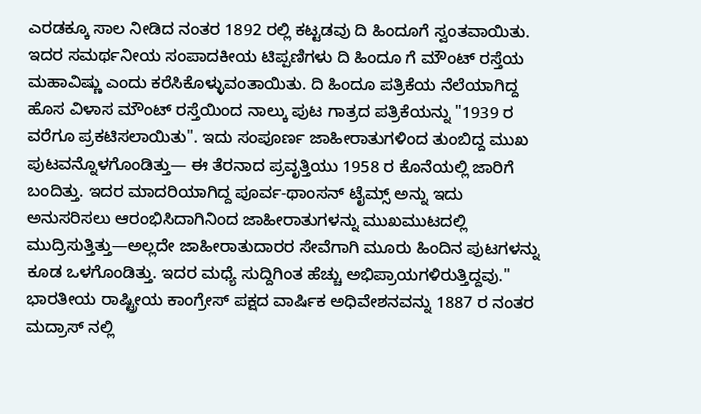ಎರಡಕ್ಕೂ ಸಾಲ ನೀಡಿದ ನಂತರ 1892 ರಲ್ಲಿ ಕಟ್ಟಡವು ದಿ ಹಿಂದೂಗೆ ಸ್ವಂತವಾಯಿತು. ಇದರ ಸಮರ್ಥನೀಯ ಸಂಪಾದಕೀಯ ಟಿಪ್ಪಣಿಗಳು ದಿ ಹಿಂದೂ ಗೆ ಮೌಂಟ್ ರಸ್ತೆಯ ಮಹಾವಿಷ್ಣು ಎಂದು ಕರೆಸಿಕೊಳ್ಳುವಂತಾಯಿತು. ದಿ ಹಿಂದೂ ಪತ್ರಿಕೆಯ ನೆಲೆಯಾಗಿದ್ದ ಹೊಸ ವಿಳಾಸ ಮೌಂಟ್ ರಸ್ತೆಯಿಂದ ನಾಲ್ಕು ಪುಟ ಗಾತ್ರದ ಪತ್ರಿಕೆಯನ್ನು "1939 ರ ವರೆಗೂ ಪ್ರಕಟಿಸಲಾಯಿತು". ಇದು ಸಂಪೂರ್ಣ ಜಾಹೀರಾತುಗಳಿಂದ ತುಂಬಿದ್ದ ಮುಖ ಪುಟವನ್ನೊಳಗೊಂಡಿತ್ತು— ಈ ತೆರನಾದ ಪ್ರವೃತ್ತಿಯು 1958 ರ ಕೊನೆಯಲ್ಲಿ ಜಾರಿಗೆ ಬಂದಿತ್ತು. ಇದರ ಮಾದರಿಯಾಗಿದ್ದ ಪೂರ್ವ-ಥಾಂಸನ್ ಟೈಮ್ಸ್ ಅನ್ನು ಇದು ಅನುಸರಿಸಲು ಆರಂಭಿಸಿದಾಗಿನಿಂದ ಜಾಹೀರಾತುಗಳನ್ನು ಮುಖಮುಟದಲ್ಲಿ ಮುದ್ರಿಸುತ್ತಿತ್ತು—ಅಲ್ಲದೇ ಜಾಹೀರಾತುದಾರರ ಸೇವೆಗಾಗಿ ಮೂರು ಹಿಂದಿನ ಪುಟಗಳನ್ನು ಕೂಡ ಒಳಗೊಂಡಿತ್ತು. ಇದರ ಮಧ್ಯೆ ಸುದ್ದಿಗಿಂತ ಹೆಚ್ಚು ಅಭಿಪ್ರಾಯಗಳಿರುತ್ತಿದ್ದವು." ಭಾರತೀಯ ರಾಷ್ಟ್ರೀಯ ಕಾಂಗ್ರೇಸ್ ಪಕ್ಷದ ವಾರ್ಷಿಕ ಅಧಿವೇಶನವನ್ನು 1887 ರ ನಂತರ ಮದ್ರಾಸ್ ನಲ್ಲಿ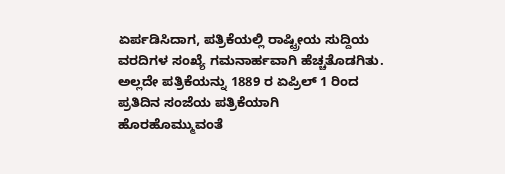ಏರ್ಪಡಿಸಿದಾಗ, ಪತ್ರಿಕೆಯಲ್ಲಿ ರಾಷ್ಟ್ರೀಯ ಸುದ್ದಿಯ ವರದಿಗಳ ಸಂಖ್ಯೆ ಗಮನಾರ್ಹವಾಗಿ ಹೆಚ್ಚತೊಡಗಿತು. ಅಲ್ಲದೇ ಪತ್ರಿಕೆಯನ್ನು 1889 ರ ಏಪ್ರಿಲ್ 1 ರಿಂದ ಪ್ರತಿದಿನ ಸಂಜೆಯ ಪತ್ರಿಕೆಯಾಗಿ ಹೊರಹೊಮ್ಮುವಂತೆ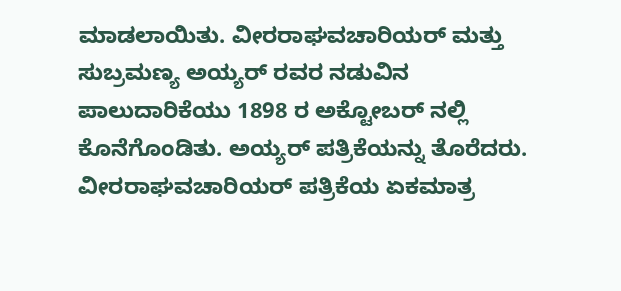ಮಾಡಲಾಯಿತು. ವೀರರಾಘವಚಾರಿಯರ್ ಮತ್ತು ಸುಬ್ರಮಣ್ಯ ಅಯ್ಯರ್ ರವರ ನಡುವಿನ ಪಾಲುದಾರಿಕೆಯು 1898 ರ ಅಕ್ಟೋಬರ್ ನಲ್ಲಿ ಕೊನೆಗೊಂಡಿತು. ಅಯ್ಯರ್ ಪತ್ರಿಕೆಯನ್ನು ತೊರೆದರು. ವೀರರಾಘವಚಾರಿಯರ್ ಪತ್ರಿಕೆಯ ಏಕಮಾತ್ರ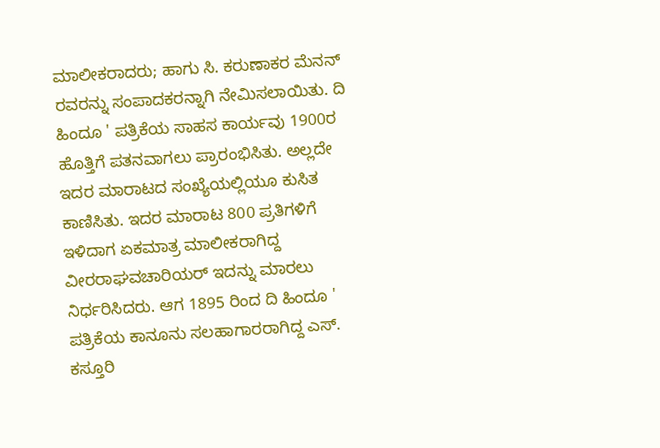ಮಾಲೀಕರಾದರು; ಹಾಗು ಸಿ. ಕರುಣಾಕರ ಮೆನನ್ ರವರನ್ನು ಸಂಪಾದಕರನ್ನಾಗಿ ನೇಮಿಸಲಾಯಿತು. ದಿ ಹಿಂದೂ ' ಪತ್ರಿಕೆಯ ಸಾಹಸ ಕಾರ್ಯವು 1900ರ ಹೊತ್ತಿಗೆ ಪತನವಾಗಲು ಪ್ರಾರಂಭಿಸಿತು. ಅಲ್ಲದೇ ಇದರ ಮಾರಾಟದ ಸಂಖ್ಯೆಯಲ್ಲಿಯೂ ಕುಸಿತ ಕಾಣಿಸಿತು. ಇದರ ಮಾರಾಟ 800 ಪ್ರತಿಗಳಿಗೆ ಇಳಿದಾಗ ಏಕಮಾತ್ರ ಮಾಲೀಕರಾಗಿದ್ದ ವೀರರಾಘವಚಾರಿಯರ್ ಇದನ್ನು ಮಾರಲು ನಿರ್ಧರಿಸಿದರು. ಆಗ 1895 ರಿಂದ ದಿ ಹಿಂದೂ ' ಪತ್ರಿಕೆಯ ಕಾನೂನು ಸಲಹಾಗಾರರಾಗಿದ್ದ ಎಸ್. ಕಸ್ತೂರಿ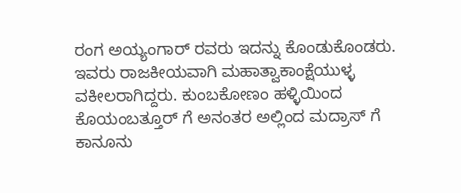ರಂಗ ಅಯ್ಯಂಗಾರ್ ರವರು ಇದನ್ನು ಕೊಂಡುಕೊಂಡರು. ಇವರು ರಾಜಕೀಯವಾಗಿ ಮಹಾತ್ವಾಕಾಂಕ್ಷೆಯುಳ್ಳ ವಕೀಲರಾಗಿದ್ದರು. ಕುಂಬಕೋಣಂ ಹಳ್ಳಿಯಿಂದ ಕೊಯಂಬತ್ತೂರ್ ಗೆ ಅನಂತರ ಅಲ್ಲಿಂದ ಮದ್ರಾಸ್ ಗೆ ಕಾನೂನು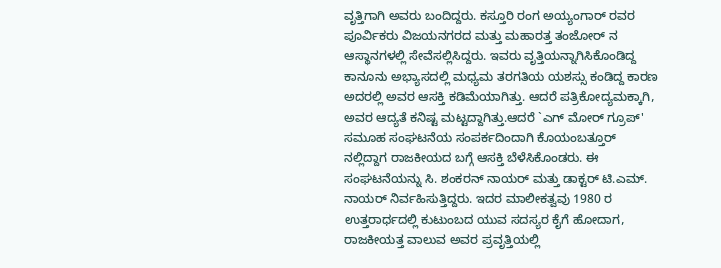ವೃತ್ತಿಗಾಗಿ ಅವರು ಬಂದಿದ್ದರು. ಕಸ್ತೂರಿ ರಂಗ ಅಯ್ಯಂಗಾರ್ ರವರ ಪೂರ್ವಿಕರು ವಿಜಯನಗರದ ಮತ್ತು ಮಹಾರತ್ತ ತಂಜೋರ್ ನ ಆಸ್ಥಾನಗಳಲ್ಲಿ ಸೇವೆಸಲ್ಲಿಸಿದ್ದರು. ಇವರು ವೃತ್ತಿಯನ್ನಾಗಿಸಿಕೊಂಡಿದ್ದ ಕಾನೂನು ಅಭ್ಯಾಸದಲ್ಲಿ ಮಧ್ಯಮ ತರಗತಿಯ ಯಶಸ್ಸು ಕಂಡಿದ್ದ ಕಾರಣ ಅದರಲ್ಲಿ ಅವರ ಆಸಕ್ತಿ ಕಡಿಮೆಯಾಗಿತ್ತು. ಆದರೆ ಪತ್ರಿಕೋದ್ಯಮಕ್ಕಾಗಿ, ಅವರ ಆದ್ಯತೆ ಕನಿಷ್ಟ ಮಟ್ಟದ್ದಾಗಿತ್ತು.ಆದರೆ `ಎಗ್ ಮೋರ್ ಗ್ರೂಪ್' ಸಮೂಹ ಸಂಘಟನೆಯ ಸಂಪರ್ಕದಿಂದಾಗಿ ಕೊಯಂಬತ್ತೂರ್ ನಲ್ಲಿದ್ದಾಗ ರಾಜಕೀಯದ ಬಗ್ಗೆ ಆಸಕ್ತಿ ಬೆಳೆಸಿಕೊಂಡರು. ಈ ಸಂಘಟನೆಯನ್ನು ಸಿ. ಶಂಕರನ್ ನಾಯರ್ ಮತ್ತು ಡಾಕ್ಟರ್ ಟಿ.ಎಮ್. ನಾಯರ್ ನಿರ್ವಹಿಸುತ್ತಿದ್ದರು. ಇದರ ಮಾಲೀಕತ್ವವು 1980 ರ ಉತ್ತರಾರ್ಧದಲ್ಲಿ ಕುಟುಂಬದ ಯುವ ಸದಸ್ಯರ ಕೈಗೆ ಹೋದಾಗ, ರಾಜಕೀಯತ್ತ ವಾಲುವ ಅವರ ಪ್ರವೃತ್ತಿಯಲ್ಲಿ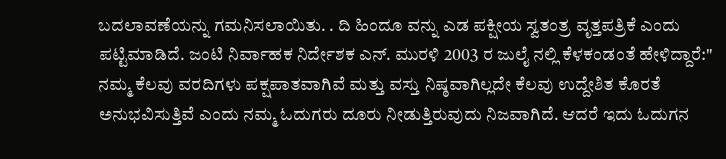ಬದಲಾವಣೆಯನ್ನು ಗಮನಿಸಲಾಯಿತು. . ದಿ ಹಿಂದೂ ವನ್ನು ಎಡ ಪಕ್ಷೀಯ ಸ್ವತಂತ್ರ ವೃತ್ತಪತ್ರಿಕೆ ಎಂದು ಪಟ್ಟಿಮಾಡಿದೆ. ಜಂಟಿ ನಿರ್ವಾಹಕ ನಿರ್ದೇಶಕ ಎನ್. ಮುರಳಿ 2003 ರ ಜುಲೈ ನಲ್ಲಿ ಕೆಳಕಂಡಂತೆ ಹೇಳಿದ್ದಾರೆ:" ನಮ್ಮ ಕೆಲವು ವರದಿಗಳು ಪಕ್ಷಪಾತವಾಗಿವೆ ಮತ್ತು ವಸ್ತು ನಿಷ್ಠವಾಗಿಲ್ಲದೇ ಕೆಲವು ಉದ್ದೇಶಿತ ಕೊರತೆ ಅನುಭವಿಸುತ್ತಿವೆ ಎಂದು ನಮ್ಮ ಓದುಗರು ದೂರು ನೀಡುತ್ತಿರುವುದು ನಿಜವಾಗಿದೆ. ಆದರೆ ಇದು ಓದುಗನ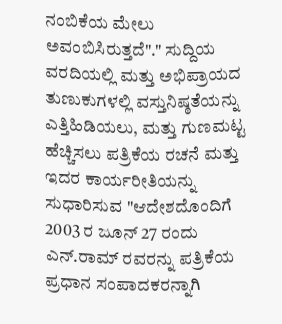ನಂಬಿಕೆಯ ಮೇಲು ಅವಂಬಿಸಿರುತ್ತದೆ"." ಸುದ್ದಿಯ ವರದಿಯಲ್ಲಿ ಮತ್ತು ಅಭಿಪ್ರಾಯದ ತುಣುಕುಗಳಲ್ಲಿ ವಸ್ತುನಿಷ್ಠತೆಯನ್ನು ಎತ್ತಿಹಿಡಿಯಲು, ಮತ್ತು ಗುಣಮಟ್ಟ ಹೆಚ್ಚಿಸಲು ಪತ್ರಿಕೆಯ ರಚನೆ ಮತ್ತು ಇದರ ಕಾರ್ಯರೀತಿಯನ್ನು ಸುಧಾರಿಸುವ "ಆದೇಶದೊಂದಿಗೆ 2003 ರ ಜೂನ್ 27 ರಂದು ಎನ್.ರಾಮ್ ರವರನ್ನು ಪತ್ರಿಕೆಯ ಪ್ರಧಾನ ಸಂಪಾದಕರನ್ನಾಗಿ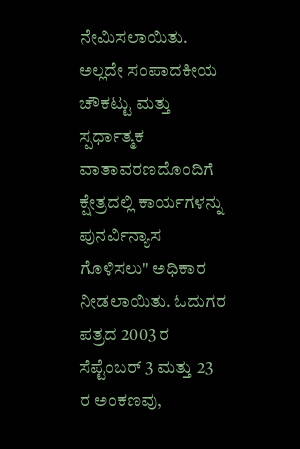ನೇಮಿಸಲಾಯಿತು. ಅಲ್ಲದೇ ಸಂಪಾದಕೀಯ ಚೌಕಟ್ಟು ಮತ್ತು ಸ್ಪರ್ಧಾತ್ಮಕ ವಾತಾವರಣದೊಂದಿಗೆ ಕ್ಷೇತ್ರದಲ್ಲಿ ಕಾರ್ಯಗಳನ್ನು ಪುನರ್ವಿನ್ಯಾಸ ಗೊಳಿಸಲು" ಅಧಿಕಾರ ನೀಡಲಾಯಿತು. ಓದುಗರ ಪತ್ರದ 2003 ರ ಸೆಪ್ಟೆಂಬರ್ 3 ಮತ್ತು 23 ರ ಅಂಕಣವು,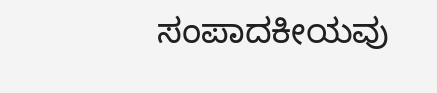ಸಂಪಾದಕೀಯವು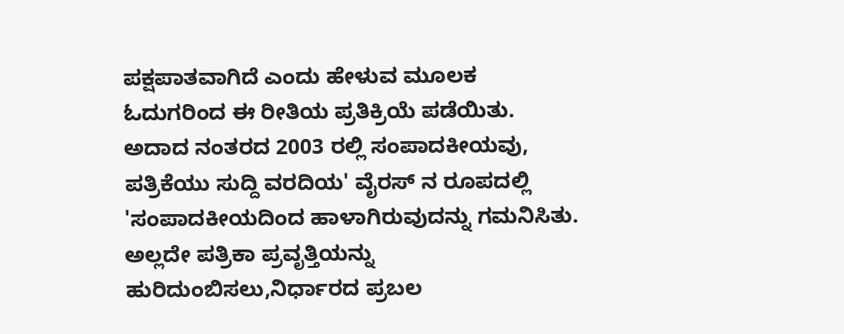ಪಕ್ಷಪಾತವಾಗಿದೆ ಎಂದು ಹೇಳುವ ಮೂಲಕ ಓದುಗರಿಂದ ಈ ರೀತಿಯ ಪ್ರತಿಕ್ರಿಯೆ ಪಡೆಯಿತು. ಅದಾದ ನಂತರದ 2003 ರಲ್ಲಿ ಸಂಪಾದಕೀಯವು, ಪತ್ರಿಕೆಯು ಸುದ್ದಿ ವರದಿಯ' ವೈರಸ್ ನ ರೂಪದಲ್ಲಿ 'ಸಂಪಾದಕೀಯದಿಂದ ಹಾಳಾಗಿರುವುದನ್ನು ಗಮನಿಸಿತು. ಅಲ್ಲದೇ ಪತ್ರಿಕಾ ಪ್ರವೃತ್ತಿಯನ್ನು ಹುರಿದುಂಬಿಸಲು,ನಿರ್ಧಾರದ ಪ್ರಬಲ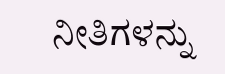ನೀತಿಗಳನ್ನು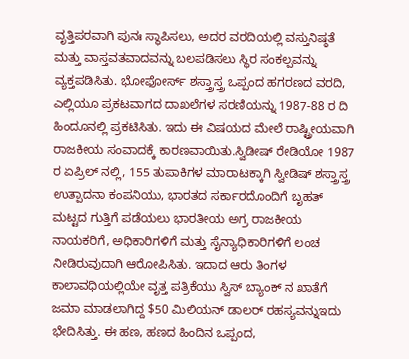ವೃತ್ತಿಪರವಾಗಿ ಪುನಃ ಸ್ಥಾಪಿಸಲು, ಅದರ ವರದಿಯಲ್ಲಿ ವಸ್ತುನಿಷ್ಠತೆ ಮತ್ತು ವಾಸ್ತವತವಾದವನ್ನು ಬಲಪಡಿಸಲು ಸ್ಥಿರ ಸಂಕಲ್ಪವನ್ನು ವ್ಯಕ್ತಪಡಿಸಿತು. ಭೋಫೋರ್ಸ್ ಶಸ್ತ್ರಾಸ್ತ್ರ ಒಪ್ಪಂದ ಹಗರಣದ ವರದಿ, ಎಲ್ಲಿಯೂ ಪ್ರಕಟವಾಗದ ದಾಖಲೆಗಳ ಸರಣಿಯನ್ನು 1987-88 ರ ದಿ ಹಿಂದೂನಲ್ಲಿ ಪ್ರಕಟಿಸಿತು. ಇದು ಈ ವಿಷಯದ ಮೇಲೆ ರಾಷ್ಟ್ರೀಯವಾಗಿ ರಾಜಕೀಯ ಸಂವಾದಕ್ಕೆ ಕಾರಣವಾಯಿತು.ಸ್ವಿಡೀಷ್ ರೇಡಿಯೋ 1987 ರ ಏಪ್ರಿಲ್ ನಲ್ಲಿ, 155 ತುಪಾಕಿಗಳ ಮಾರಾಟಕ್ಕಾಗಿ ಸ್ವೀಡಿಷ್ ಶಸ್ತ್ರಾಸ್ತ್ರ ಉತ್ಪಾದನಾ ಕಂಪನಿಯು, ಭಾರತದ ಸರ್ಕಾರದೊಂದಿಗೆ ಬೃಹತ್ ಮಟ್ಟದ ಗುತ್ತಿಗೆ ಪಡೆಯಲು ಭಾರತೀಯ ಅಗ್ರ ರಾಜಕೀಯ ನಾಯಕರಿಗೆ, ಅಧಿಕಾರಿಗಳಿಗೆ ಮತ್ತು ಸೈನ್ಯಾಧಿಕಾರಿಗಳಿಗೆ ಲಂಚ ನೀಡಿರುವುದಾಗಿ ಆರೋಪಿಸಿತು. ಇದಾದ ಆರು ತಿಂಗಳ ಕಾಲಾವಧಿಯಲ್ಲಿಯೇ ವೃತ್ತ ಪತ್ರಿಕೆಯು ಸ್ವಿಸ್ ಬ್ಯಾಂಕ್ ನ ಖಾತೆಗೆ ಜಮಾ ಮಾಡಲಾಗಿದ್ದ $50 ಮಿಲಿಯನ್ ಡಾಲರ್ ರಹಸ್ಯವನ್ನುಇದು ಭೇದಿಸಿತ್ತು. ಈ ಹಣ, ಹಣದ ಹಿಂದಿನ ಒಪ್ಪಂದ,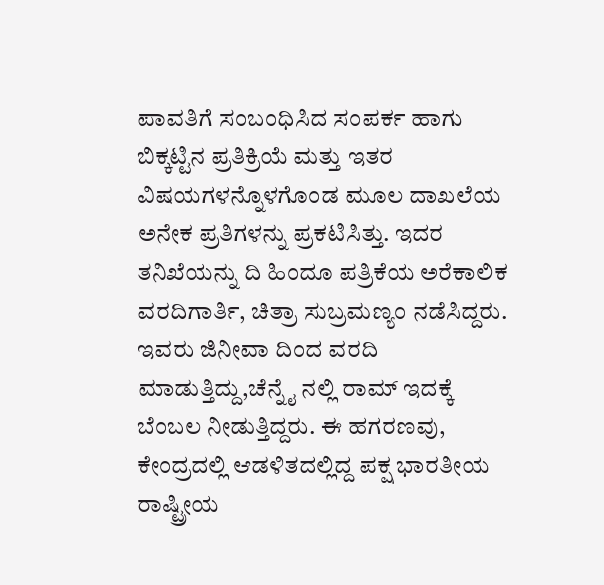ಪಾವತಿಗೆ ಸಂಬಂಧಿಸಿದ ಸಂಪರ್ಕ ಹಾಗು ಬಿಕ್ಕಟ್ಟಿನ ಪ್ರತಿಕ್ರಿಯೆ ಮತ್ತು ಇತರ ವಿಷಯಗಳನ್ನೊಳಗೊಂಡ ಮೂಲ ದಾಖಲೆಯ ಅನೇಕ ಪ್ರತಿಗಳನ್ನು ಪ್ರಕಟಿಸಿತ್ತು. ಇದರ ತನಿಖೆಯನ್ನು ದಿ ಹಿಂದೂ ಪತ್ರಿಕೆಯ ಅರೆಕಾಲಿಕ ವರದಿಗಾರ್ತಿ, ಚಿತ್ರಾ ಸುಬ್ರಮಣ್ಯಂ ನಡೆಸಿದ್ದರು. ಇವರು ಜಿನೀವಾ ದಿಂದ ವರದಿ ಮಾಡುತ್ತಿದ್ದು,ಚೆನ್ನೈ ನಲ್ಲಿ ರಾಮ್ ಇದಕ್ಕೆ ಬೆಂಬಲ ನೀಡುತ್ತಿದ್ದರು. ಈ ಹಗರಣವು, ಕೇಂದ್ರದಲ್ಲಿ ಆಡಳಿತದಲ್ಲಿದ್ದ ಪಕ್ಷ ಭಾರತೀಯ ರಾಷ್ಟ್ರೀಯ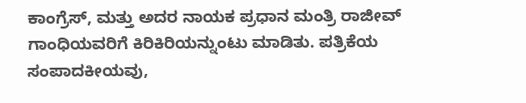ಕಾಂಗ್ರೆಸ್, ಮತ್ತು ಅದರ ನಾಯಕ ಪ್ರಧಾನ ಮಂತ್ರಿ ರಾಜೀವ್ ಗಾಂಧಿಯವರಿಗೆ ಕಿರಿಕಿರಿಯನ್ನುಂಟು ಮಾಡಿತು. ಪತ್ರಿಕೆಯ ಸಂಪಾದಕೀಯವು,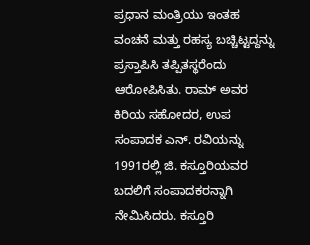ಪ್ರಧಾನ ಮಂತ್ರಿಯು ಇಂತಹ ವಂಚನೆ ಮತ್ತು ರಹಸ್ಯ ಬಚ್ಚಿಟ್ಟದ್ದನ್ನು ಪ್ರಸ್ತಾಪಿಸಿ ತಪ್ಪಿತಸ್ಥರೆಂದು ಆರೋಪಿಸಿತು. ರಾಮ್ ಅವರ ಕಿರಿಯ ಸಹೋದರ, ಉಪ ಸಂಪಾದಕ ಎನ್. ರವಿಯನ್ನು 1991ರಲ್ಲಿ ಜಿ. ಕಸ್ತೂರಿಯವರ ಬದಲಿಗೆ ಸಂಪಾದಕರನ್ನಾಗಿ ನೇಮಿಸಿದರು. ಕಸ್ತೂರಿ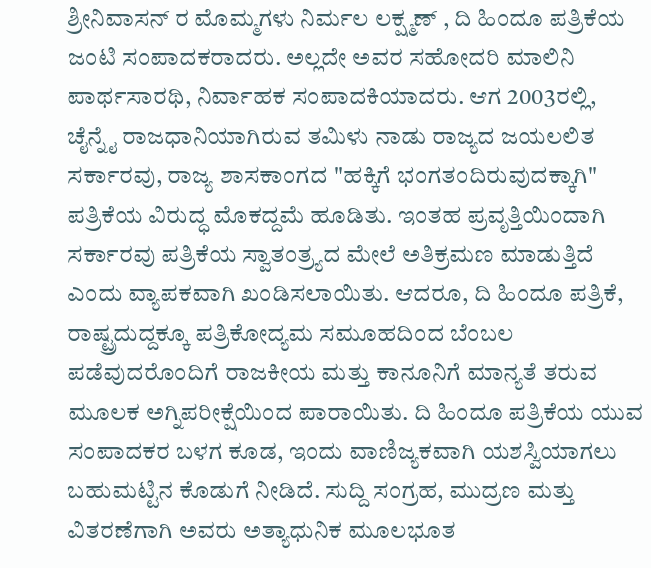ಶ್ರೀನಿವಾಸನ್ ರ ಮೊಮ್ಮಗಳು ನಿರ್ಮಲ ಲಕ್ಷ್ಮಣ್ , ದಿ ಹಿಂದೂ ಪತ್ರಿಕೆಯ ಜಂಟಿ ಸಂಪಾದಕರಾದರು. ಅಲ್ಲದೇ ಅವರ ಸಹೋದರಿ ಮಾಲಿನಿ ಪಾರ್ಥಸಾರಥಿ, ನಿರ್ವಾಹಕ ಸಂಪಾದಕಿಯಾದರು. ಆಗ 2003ರಲ್ಲಿ, ಚೈನ್ನೈ ರಾಜಧಾನಿಯಾಗಿರುವ ತಮಿಳು ನಾಡು ರಾಜ್ಯದ ಜಯಲಲಿತ ಸರ್ಕಾರವು, ರಾಜ್ಯ ಶಾಸಕಾಂಗದ "ಹಕ್ಕಿಗೆ ಭಂಗತಂದಿರುವುದಕ್ಕಾಗಿ" ಪತ್ರಿಕೆಯ ವಿರುದ್ಧ ಮೊಕದ್ದಮೆ ಹೂಡಿತು. ಇಂತಹ ಪ್ರವೃತ್ತಿಯಿಂದಾಗಿ ಸರ್ಕಾರವು ಪತ್ರಿಕೆಯ ಸ್ವಾತಂತ್ರ್ಯದ ಮೇಲೆ ಅತಿಕ್ರಮಣ ಮಾಡುತ್ತಿದೆ ಎಂದು ವ್ಯಾಪಕವಾಗಿ ಖಂಡಿಸಲಾಯಿತು. ಆದರೂ, ದಿ ಹಿಂದೂ ಪತ್ರಿಕೆ, ರಾಷ್ಟ್ರದುದ್ದಕ್ಕೂ ಪತ್ರಿಕೋದ್ಯಮ ಸಮೂಹದಿಂದ ಬೆಂಬಲ ಪಡೆವುದರೊಂದಿಗೆ ರಾಜಕೀಯ ಮತ್ತು ಕಾನೂನಿಗೆ ಮಾನ್ಯತೆ ತರುವ ಮೂಲಕ ಅಗ್ನಿಪರೀಕ್ಷೆಯಿಂದ ಪಾರಾಯಿತು. ದಿ ಹಿಂದೂ ಪತ್ರಿಕೆಯ ಯುವ ಸಂಪಾದಕರ ಬಳಗ ಕೂಡ, ಇಂದು ವಾಣಿಜ್ಯಕವಾಗಿ ಯಶಸ್ವಿಯಾಗಲು ಬಹುಮಟ್ಟಿನ ಕೊಡುಗೆ ನೀಡಿದೆ. ಸುದ್ದಿ ಸಂಗ್ರಹ, ಮುದ್ರಣ ಮತ್ತು ವಿತರಣೆಗಾಗಿ ಅವರು ಅತ್ಯಾಧುನಿಕ ಮೂಲಭೂತ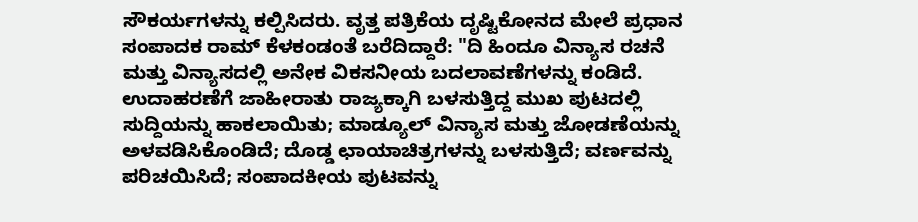ಸೌಕರ್ಯಗಳನ್ನು ಕಲ್ಪಿಸಿದರು. ವೃತ್ತ ಪತ್ರಿಕೆಯ ದೃಷ್ಟಿಕೋನದ ಮೇಲೆ ಪ್ರಧಾನ ಸಂಪಾದಕ ರಾಮ್ ಕೆಳಕಂಡಂತೆ ಬರೆದಿದ್ದಾರೆ: "ದಿ ಹಿಂದೂ ವಿನ್ಯಾಸ ರಚನೆ ಮತ್ತು ವಿನ್ಯಾಸದಲ್ಲಿ ಅನೇಕ ವಿಕಸನೀಯ ಬದಲಾವಣೆಗಳನ್ನು ಕಂಡಿದೆ. ಉದಾಹರಣೆಗೆ ಜಾಹೀರಾತು ರಾಜ್ಯಕ್ಕಾಗಿ ಬಳಸುತ್ತಿದ್ದ ಮುಖ ಪುಟದಲ್ಲಿ ಸುದ್ದಿಯನ್ನು ಹಾಕಲಾಯಿತು; ಮಾಡ್ಯೂಲ್ ವಿನ್ಯಾಸ ಮತ್ತು ಜೋಡಣೆಯನ್ನು ಅಳವಡಿಸಿಕೊಂಡಿದೆ; ದೊಡ್ಡ ಛಾಯಾಚಿತ್ರಗಳನ್ನು ಬಳಸುತ್ತಿದೆ; ವರ್ಣವನ್ನು ಪರಿಚಯಿಸಿದೆ; ಸಂಪಾದಕೀಯ ಪುಟವನ್ನು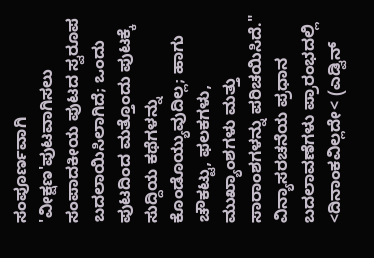ಸಂಪೂರ್ಣವಾಗಿ 'ವೀಕ್ಷಣ'ಪುಟವಾಗಿಸಲು ಸಂಪಾದಕೀಯ ಪುಟದ ಸ್ವರೂಪ ಬದಲಾಯಿಸಿಲಾಗಿದೆ; ಒಂದು ಪುಟದಿಂದ ಮತ್ತೊಂದು ಪುಟಕ್ಕೆ ಸುದ್ದಿಯ ಕಥೆಗಳನ್ನು ಕೊಂಡೊಯ್ಯುವುದಿಲ್ಲ; ಹಾಗು ಚೌಕಟ್ಟು, ಫಲಕಗಳು, ಮುಖ್ಯಾಂಶಗಳು ಮತ್ತು ಸಾರಾಂಶಗಳನ್ನು ಪರಿಚಯಿಸಿದೆ." ವಿನ್ಯಾಸರಚನೆಯ ಪ್ರಧಾನ ಬದಲಾವಣೆಗಳು ಪ್ರಾರಂಭದಲ್ಲಿ <ದಿನಾಂಕವಿಲ್ಲದೇ< (ಎಡ್ವಿನ್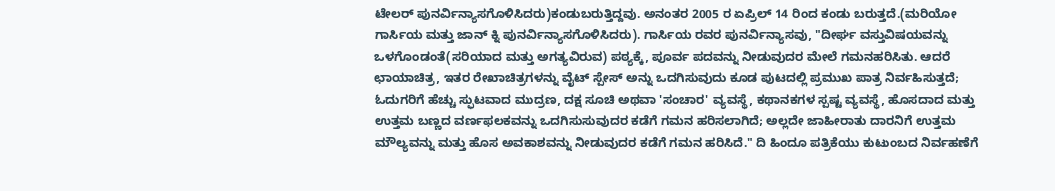ಟೇಲರ್ ಪುನರ್ವಿನ್ಯಾಸಗೊಳಿಸಿದರು)ಕಂಡುಬರುತ್ತಿದ್ದವು. ಅನಂತರ 2005 ರ ಏಪ್ರಿಲ್ 14 ರಿಂದ ಕಂಡು ಬರುತ್ತದೆ.(ಮರಿಯೋ ಗಾರ್ಸಿಯ ಮತ್ತು ಜಾನ್ ಕ್ನಿ ಪುನರ್ವಿನ್ಯಾಸಗೊಳಿಸಿದರು). ಗಾರ್ಸಿಯ ರವರ ಪುನರ್ವಿನ್ಯಾಸವು, "ದೀರ್ಘ ವಸ್ತುವಿಷಯವನ್ನು ಒಳಗೊಂಡಂತೆ(ಸರಿಯಾದ ಮತ್ತು ಅಗತ್ಯವಿರುವ) ಪಠ್ಯಕ್ಕೆ, ಪೂರ್ವ ಪದವನ್ನು ನೀಡುವುದರ ಮೇಲೆ ಗಮನಹರಿಸಿತು. ಆದರೆ ಛಾಯಾಚಿತ್ರ, ಇತರ ರೇಖಾಚಿತ್ರಗಳನ್ನು ವೈಟ್ ಸ್ಪೇಸ್ ಅನ್ನು ಒದಗಿಸುವುದು ಕೂಡ ಪುಟದಲ್ಲಿ ಪ್ರಮುಖ ಪಾತ್ರ ನಿರ್ವಹಿಸುತ್ತದೆ; ಓದುಗರಿಗೆ ಹೆಚ್ಚು ಸ್ಫುಟವಾದ ಮುದ್ರಣ, ದಕ್ಷ ಸೂಚಿ ಅಥವಾ 'ಸಂಚಾರ' ವ್ಯವಸ್ಥೆ, ಕಥಾನಕಗಳ ಸ್ಪಷ್ಟ ವ್ಯವಸ್ಥೆ, ಹೊಸದಾದ ಮತ್ತು ಉತ್ತಮ ಬಣ್ಣದ ವರ್ಣಫಲಕವನ್ನು ಒದಗಿಸುಸುವುದರ ಕಡೆಗೆ ಗಮನ ಹರಿಸಲಾಗಿದೆ; ಅಲ್ಲದೇ ಜಾಹೀರಾತು ದಾರನಿಗೆ ಉತ್ತಮ ಮೌಲ್ಯವನ್ನು ಮತ್ತು ಹೊಸ ಅವಕಾಶವನ್ನು ನೀಡುವುದರ ಕಡೆಗೆ ಗಮನ ಹರಿಸಿದೆ." ದಿ ಹಿಂದೂ ಪತ್ರಿಕೆಯು ಕುಟುಂಬದ ನಿರ್ವಹಣೆಗೆ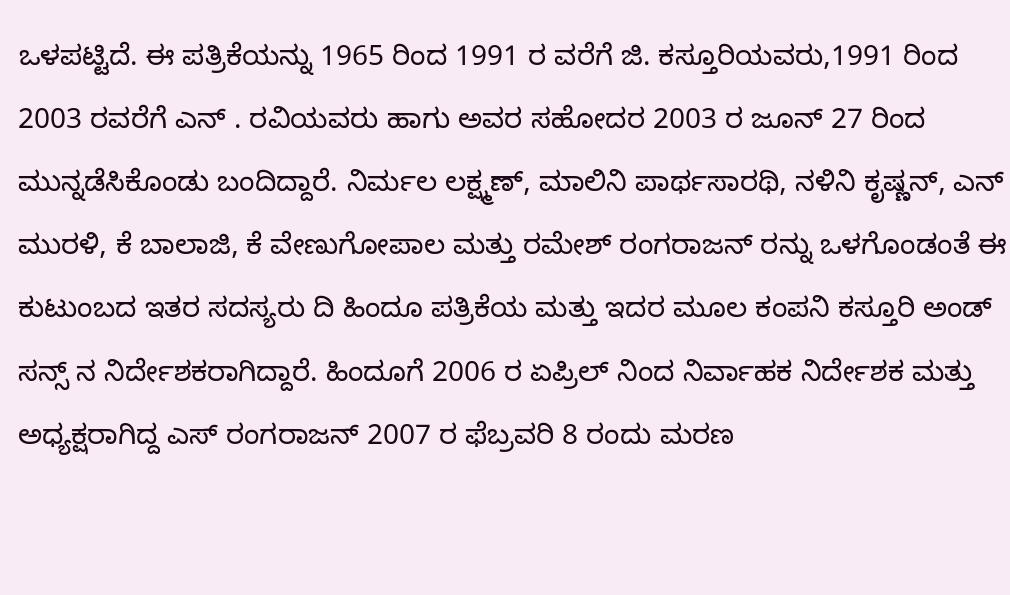ಒಳಪಟ್ಟಿದೆ. ಈ ಪತ್ರಿಕೆಯನ್ನು 1965 ರಿಂದ 1991 ರ ವರೆಗೆ ಜಿ. ಕಸ್ತೂರಿಯವರು,1991 ರಿಂದ 2003 ರವರೆಗೆ ಎನ್ . ರವಿಯವರು ಹಾಗು ಅವರ ಸಹೋದರ 2003 ರ ಜೂನ್ 27 ರಿಂದ ಮುನ್ನಡೆಸಿಕೊಂಡು ಬಂದಿದ್ದಾರೆ. ನಿರ್ಮಲ ಲಕ್ಷ್ಮಣ್, ಮಾಲಿನಿ ಪಾರ್ಥಸಾರಥಿ, ನಳಿನಿ ಕೃಷ್ಣನ್, ಎನ್ ಮುರಳಿ, ಕೆ ಬಾಲಾಜಿ, ಕೆ ವೇಣುಗೋಪಾಲ ಮತ್ತು ರಮೇಶ್ ರಂಗರಾಜನ್ ರನ್ನು ಒಳಗೊಂಡಂತೆ ಈ ಕುಟುಂಬದ ಇತರ ಸದಸ್ಯರು ದಿ ಹಿಂದೂ ಪತ್ರಿಕೆಯ ಮತ್ತು ಇದರ ಮೂಲ ಕಂಪನಿ ಕಸ್ತೂರಿ ಅಂಡ್ ಸನ್ಸ್ ನ ನಿರ್ದೇಶಕರಾಗಿದ್ದಾರೆ. ಹಿಂದೂಗೆ 2006 ರ ಏಪ್ರಿಲ್ ನಿಂದ ನಿರ್ವಾಹಕ ನಿರ್ದೇಶಕ ಮತ್ತು ಅಧ್ಯಕ್ಷರಾಗಿದ್ದ ಎಸ್ ರಂಗರಾಜನ್ 2007 ರ ಫೆಬ್ರವರಿ 8 ರಂದು ಮರಣ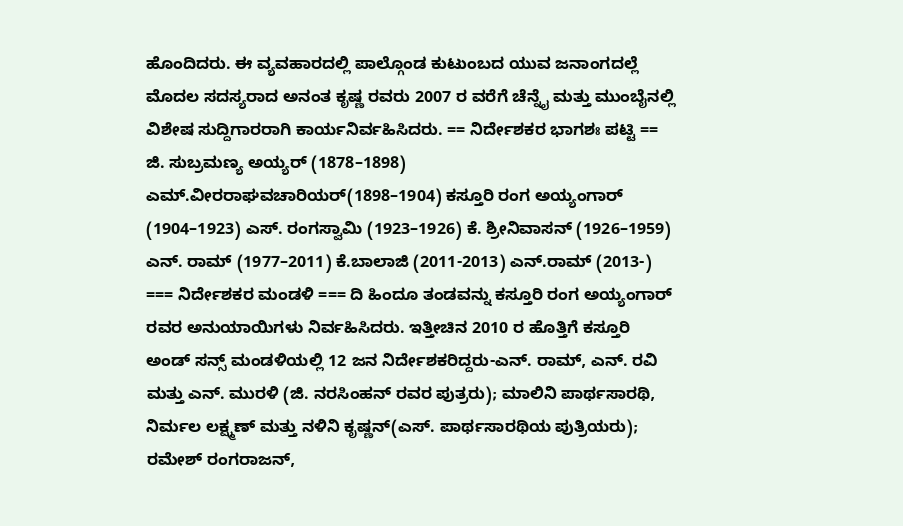ಹೊಂದಿದರು. ಈ ವ್ಯವಹಾರದಲ್ಲಿ ಪಾಲ್ಗೊಂಡ ಕುಟುಂಬದ ಯುವ ಜನಾಂಗದಲ್ಲೆ ಮೊದಲ ಸದಸ್ಯರಾದ ಅನಂತ ಕೃಷ್ಣ ರವರು 2007 ರ ವರೆಗೆ ಚೆನ್ನೈ ಮತ್ತು ಮುಂಬೈನಲ್ಲಿ ವಿಶೇಷ ಸುದ್ದಿಗಾರರಾಗಿ ಕಾರ್ಯನಿರ್ವಹಿಸಿದರು. == ನಿರ್ದೇಶಕರ ಭಾಗಶಃ ಪಟ್ಟಿ == ಜಿ. ಸುಬ್ರಮಣ್ಯ ಅಯ್ಯರ್ (1878–1898) ಎಮ್.ವೀರರಾಘವಚಾರಿಯರ್(1898–1904) ಕಸ್ತೂರಿ ರಂಗ ಅಯ್ಯಂಗಾರ್ (1904–1923) ಎಸ್. ರಂಗಸ್ವಾಮಿ (1923–1926) ಕೆ. ಶ್ರೀನಿವಾಸನ್ (1926–1959) ಎನ್. ರಾಮ್ (1977–2011) ಕೆ.ಬಾಲಾಜಿ (2011-2013) ಎನ್.ರಾಮ್ (2013-) === ನಿರ್ದೇಶಕರ ಮಂಡಳಿ === ದಿ ಹಿಂದೂ ತಂಡವನ್ನು ಕಸ್ತೂರಿ ರಂಗ ಅಯ್ಯಂಗಾರ್ ರವರ ಅನುಯಾಯಿಗಳು ನಿರ್ವಹಿಸಿದರು. ಇತ್ತೀಚಿನ 2010 ರ ಹೊತ್ತಿಗೆ ಕಸ್ತೂರಿ ಅಂಡ್ ಸನ್ಸ್ ಮಂಡಳಿಯಲ್ಲಿ 12 ಜನ ನಿರ್ದೇಶಕರಿದ್ದರು-ಎನ್. ರಾಮ್, ಎನ್. ರವಿ ಮತ್ತು ಎನ್. ಮುರಳಿ (ಜಿ. ನರಸಿಂಹನ್ ರವರ ಪುತ್ರರು); ಮಾಲಿನಿ ಪಾರ್ಥಸಾರಥಿ, ನಿರ್ಮಲ ಲಕ್ಷ್ಮಣ್ ಮತ್ತು ನಳಿನಿ ಕೃಷ್ಣನ್(ಎಸ್. ಪಾರ್ಥಸಾರಥಿಯ ಪುತ್ರಿಯರು); ರಮೇಶ್ ರಂಗರಾಜನ್,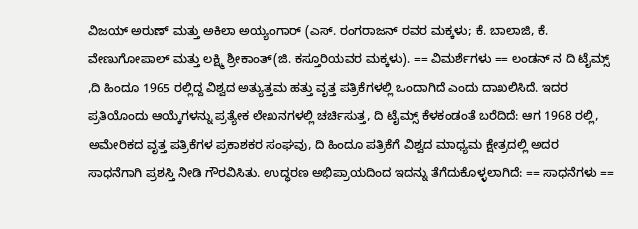ವಿಜಯ್ ಅರುಣ್ ಮತ್ತು ಅಕಿಲಾ ಅಯ್ಯಂಗಾರ್ (ಎಸ್. ರಂಗರಾಜನ್ ರವರ ಮಕ್ಕಳು; ಕೆ. ಬಾಲಾಜಿ, ಕೆ. ವೇಣುಗೋಪಾಲ್ ಮತ್ತು ಲಕ್ಷ್ಮಿ ಶ್ರೀಕಾಂತ್(ಜಿ. ಕಸ್ತೂರಿಯವರ ಮಕ್ಕಳು). == ವಿಮರ್ಶೆಗಳು == ಲಂಡನ್ ನ ದಿ ಟೈಮ್ಸ್ ,ದಿ ಹಿಂದೂ 1965 ರಲ್ಲಿದ್ದ ವಿಶ್ವದ ಅತ್ಯುತ್ತಮ ಹತ್ತು ವೃತ್ತ ಪತ್ರಿಕೆಗಳಲ್ಲಿ ಒಂದಾಗಿದೆ ಎಂದು ದಾಖಲಿಸಿದೆ. ಇದರ ಪ್ರತಿಯೊಂದು ಆಯ್ಕೆಗಳನ್ನು ಪ್ರತ್ಯೇಕ ಲೇಖನಗಳಲ್ಲಿ ಚರ್ಚಿಸುತ್ತ, ದಿ ಟೈಮ್ಸ್ ಕೆಳಕಂಡಂತೆ ಬರೆದಿದೆ: ಆಗ 1968 ರಲ್ಲಿ, ಅಮೇರಿಕದ ವೃತ್ತ ಪತ್ರಿಕೆಗಳ ಪ್ರಕಾಶಕರ ಸಂಘವು, ದಿ ಹಿಂದೂ ಪತ್ರಿಕೆಗೆ ವಿಶ್ವದ ಮಾಧ್ಯಮ ಕ್ಷೇತ್ರದಲ್ಲಿ ಅದರ ಸಾಧನೆಗಾಗಿ ಪ್ರಶಸ್ತಿ ನೀಡಿ ಗೌರವಿಸಿತು. ಉದ್ಧರಣ ಅಭಿಪ್ರಾಯದಿಂದ ಇದನ್ನು ತೆಗೆದುಕೊಳ್ಳಲಾಗಿದೆ: == ಸಾಧನೆಗಳು ==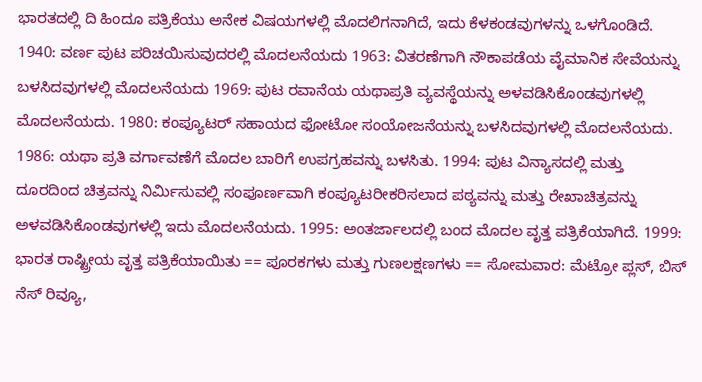ಭಾರತದಲ್ಲಿ ದಿ ಹಿಂದೂ ಪತ್ರಿಕೆಯು ಅನೇಕ ವಿಷಯಗಳಲ್ಲಿ ಮೊದಲಿಗನಾಗಿದೆ, ಇದು ಕೆಳಕಂಡವುಗಳನ್ನು ಒಳಗೊಂಡಿದೆ. 1940: ವರ್ಣ ಪುಟ ಪರಿಚಯಿಸುವುದರಲ್ಲಿ ಮೊದಲನೆಯದು 1963: ವಿತರಣೆಗಾಗಿ ನೌಕಾಪಡೆಯ ವೈಮಾನಿಕ ಸೇವೆಯನ್ನು ಬಳಸಿದವುಗಳಲ್ಲಿ ಮೊದಲನೆಯದು 1969: ಪುಟ ರವಾನೆಯ ಯಥಾಪ್ರತಿ ವ್ಯವಸ್ಥೆಯನ್ನು ಅಳವಡಿಸಿಕೊಂಡವುಗಳಲ್ಲಿ ಮೊದಲನೆಯದು. 1980: ಕಂಪ್ಯೂಟರ್ ಸಹಾಯದ ಫೋಟೋ ಸಂಯೋಜನೆಯನ್ನು ಬಳಸಿದವುಗಳಲ್ಲಿ ಮೊದಲನೆಯದು. 1986: ಯಥಾ ಪ್ರತಿ ವರ್ಗಾವಣೆಗೆ ಮೊದಲ ಬಾರಿಗೆ ಉಪಗ್ರಹವನ್ನು ಬಳಸಿತು. 1994: ಪುಟ ವಿನ್ಯಾಸದಲ್ಲಿ ಮತ್ತು ದೂರದಿಂದ ಚಿತ್ರವನ್ನು ನಿರ್ಮಿಸುವಲ್ಲಿ ಸಂಪೂರ್ಣವಾಗಿ ಕಂಪ್ಯೂಟರೀಕರಿಸಲಾದ ಪಠ್ಯವನ್ನು ಮತ್ತು ರೇಖಾಚಿತ್ರವನ್ನು ಅಳವಡಿಸಿಕೊಂಡವುಗಳಲ್ಲಿ ಇದು ಮೊದಲನೆಯದು. 1995: ಅಂತರ್ಜಾಲದಲ್ಲಿ ಬಂದ ಮೊದಲ ವೃತ್ತ ಪತ್ರಿಕೆಯಾಗಿದೆ. 1999: ಭಾರತ ರಾಷ್ಟ್ರೀಯ ವೃತ್ತ ಪತ್ರಿಕೆಯಾಯಿತು == ಪೂರಕಗಳು ಮತ್ತು ಗುಣಲಕ್ಷಣಗಳು == ಸೋಮವಾರ: ಮೆಟ್ರೋ ಪ್ಲಸ್, ಬಿಸ್ ನೆಸ್ ರಿವ್ಯೂ,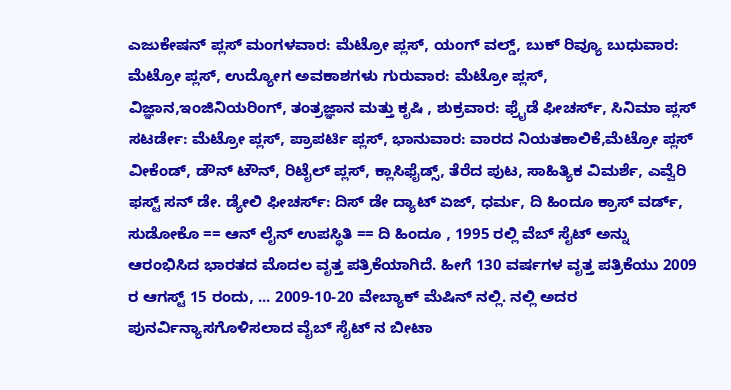ಎಜುಕೇಷನ್ ಪ್ಲಸ್ ಮಂಗಳವಾರ: ಮೆಟ್ರೋ ಪ್ಲಸ್, ಯಂಗ್ ವಲ್ಡ್, ಬುಕ್ ರಿವ್ಯೂ ಬುಧುವಾರ: ಮೆಟ್ರೋ ಪ್ಲಸ್, ಉದ್ಯೋಗ ಅವಕಾಶಗಳು ಗುರುವಾರ: ಮೆಟ್ರೋ ಪ್ಲಸ್, ವಿಜ್ಞಾನ,ಇಂಜಿನಿಯರಿಂಗ್, ತಂತ್ರಜ್ಞಾನ ಮತ್ತು ಕೃಷಿ , ಶುಕ್ರವಾರ: ಫ್ರೈಡೆ ಫೀಚರ್ಸ್, ಸಿನಿಮಾ ಪ್ಲಸ್ ಸಟರ್ಡೇ: ಮೆಟ್ರೋ ಪ್ಲಸ್, ಪ್ರಾಪರ್ಟಿ ಪ್ಲಸ್, ಭಾನುವಾರ: ವಾರದ ನಿಯತಕಾಲಿಕೆ,ಮೆಟ್ರೋ ಪ್ಲಸ್ ವೀಕೆಂಡ್, ಡೌನ್ ಟೌನ್, ರಿಟೈಲ್ ಪ್ಲಸ್, ಕ್ಲಾಸಿಫೈಡ್ಸ್, ತೆರೆದ ಪುಟ, ಸಾಹಿತ್ಯಿಕ ವಿಮರ್ಶೆ, ಎವ್ವೆರಿ ಫಸ್ಟ್ ಸನ್ ಡೇ. ಡ್ಯೇಲಿ ಫೀಚರ್ಸ್: ದಿಸ್ ಡೇ ದ್ಯಾಟ್ ಏಜ್, ಧರ್ಮ, ದಿ ಹಿಂದೂ ಕ್ರಾಸ್ ವರ್ಡ್, ಸುಡೋಕೊ == ಆನ್ ಲೈನ್ ಉಪಸ್ಥಿತಿ == ದಿ ಹಿಂದೂ , 1995 ರಲ್ಲಿ ವೆಬ್ ಸೈಟ್ ಅನ್ನು ಆರಂಭಿಸಿದ ಭಾರತದ ಮೊದಲ ವೃತ್ತ ಪತ್ರಿಕೆಯಾಗಿದೆ. ಹೀಗೆ 130 ವರ್ಷಗಳ ವೃತ್ತ ಪತ್ರಿಕೆಯು 2009 ರ ಆಗಸ್ಟ್ 15 ರಂದು, ... 2009-10-20 ವೇಬ್ಯಾಕ್ ಮೆಷಿನ್ ನಲ್ಲಿ. ನಲ್ಲಿ ಅದರ ಪುನರ್ವಿನ್ಯಾಸಗೊಳಿಸಲಾದ ವೈಬ್ ಸೈಟ್ ನ ಬೀಟಾ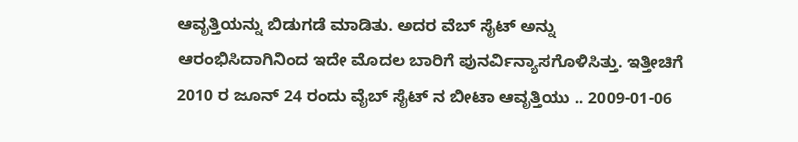ಆವೃತ್ತಿಯನ್ನು ಬಿಡುಗಡೆ ಮಾಡಿತು. ಅದರ ವೆಬ್ ಸೈಟ್ ಅನ್ನು ಆರಂಭಿಸಿದಾಗಿನಿಂದ ಇದೇ ಮೊದಲ ಬಾರಿಗೆ ಪುನರ್ವಿನ್ಯಾಸಗೊಳಿಸಿತ್ತು. ಇತ್ತೀಚಿಗೆ 2010 ರ ಜೂನ್ 24 ರಂದು ವೈಬ್ ಸೈಟ್ ನ ಬೀಟಾ ಆವೃತ್ತಿಯು .. 2009-01-06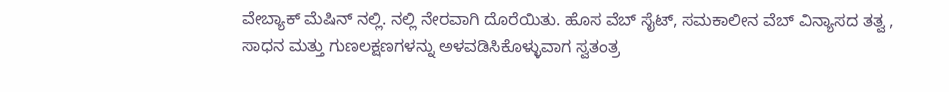ವೇಬ್ಯಾಕ್ ಮೆಷಿನ್ ನಲ್ಲಿ. ನಲ್ಲಿ ನೇರವಾಗಿ ದೊರೆಯಿತು. ಹೊಸ ವೆಬ್ ಸೈಟ್, ಸಮಕಾಲೀನ ವೆಬ್ ವಿನ್ಯಾಸದ ತತ್ವ , ಸಾಧನ ಮತ್ತು ಗುಣಲಕ್ಷಣಗಳನ್ನು ಅಳವಡಿಸಿಕೊಳ್ಳುವಾಗ ಸ್ವತಂತ್ರ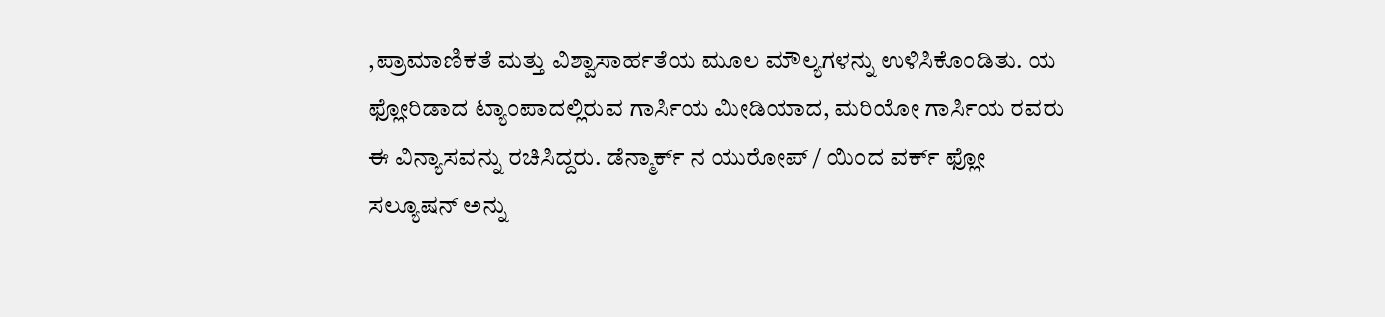,ಪ್ರಾಮಾಣಿಕತೆ ಮತ್ತು ವಿಶ್ವಾಸಾರ್ಹತೆಯ ಮೂಲ ಮೌಲ್ಯಗಳನ್ನು ಉಳಿಸಿಕೊಂಡಿತು. ಯ ಫ್ಲೋರಿಡಾದ ಟ್ಯಾಂಪಾದಲ್ಲಿರುವ ಗಾರ್ಸಿಯ ಮೀಡಿಯಾದ, ಮರಿಯೋ ಗಾರ್ಸಿಯ ರವರು ಈ ವಿನ್ಯಾಸವನ್ನು ರಚಿಸಿದ್ದರು. ಡೆನ್ಮಾರ್ಕ್ ನ ಯುರೋಪ್ / ಯಿಂದ ವರ್ಕ್ ಫ್ಲೋ ಸಲ್ಯೂಷನ್ ಅನ್ನು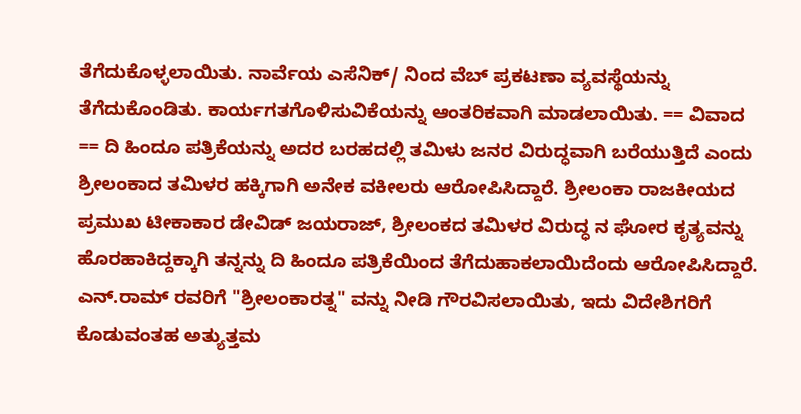ತೆಗೆದುಕೊಳ್ಳಲಾಯಿತು. ನಾರ್ವೆಯ ಎಸೆನಿಕ್/ ನಿಂದ ವೆಬ್ ಪ್ರಕಟಣಾ ವ್ಯವಸ್ಥೆಯನ್ನು ತೆಗೆದುಕೊಂಡಿತು. ಕಾರ್ಯಗತಗೊಳಿಸುವಿಕೆಯನ್ನು ಆಂತರಿಕವಾಗಿ ಮಾಡಲಾಯಿತು. == ವಿವಾದ == ದಿ ಹಿಂದೂ ಪತ್ರಿಕೆಯನ್ನು ಅದರ ಬರಹದಲ್ಲಿ ತಮಿಳು ಜನರ ವಿರುದ್ಧವಾಗಿ ಬರೆಯುತ್ತಿದೆ ಎಂದು ಶ್ರೀಲಂಕಾದ ತಮಿಳರ ಹಕ್ಕಿಗಾಗಿ ಅನೇಕ ವಕೀಲರು ಆರೋಪಿಸಿದ್ದಾರೆ. ಶ್ರೀಲಂಕಾ ರಾಜಕೀಯದ ಪ್ರಮುಖ ಟೀಕಾಕಾರ ಡೇವಿಡ್ ಜಯರಾಜ್, ಶ್ರೀಲಂಕದ ತಮಿಳರ ವಿರುದ್ಧ ನ ಘೋರ ಕೃತ್ಯವನ್ನು ಹೊರಹಾಕಿದ್ದಕ್ಕಾಗಿ ತನ್ನನ್ನು ದಿ ಹಿಂದೂ ಪತ್ರಿಕೆಯಿಂದ ತೆಗೆದುಹಾಕಲಾಯಿದೆಂದು ಆರೋಪಿಸಿದ್ದಾರೆ. ಎನ್.ರಾಮ್ ರವರಿಗೆ "ಶ್ರೀಲಂಕಾರತ್ನ" ವನ್ನು ನೀಡಿ ಗೌರವಿಸಲಾಯಿತು, ಇದು ವಿದೇಶಿಗರಿಗೆ ಕೊಡುವಂತಹ ಅತ್ಯುತ್ತಮ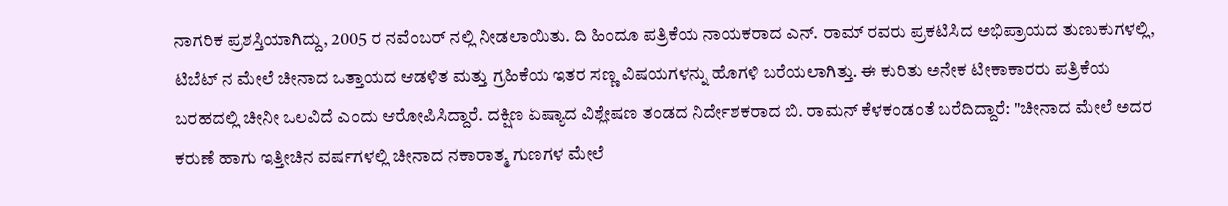ನಾಗರಿಕ ಪ್ರಶಸ್ತಿಯಾಗಿದ್ದು, 2005 ರ ನವೆಂಬರ್ ನಲ್ಲಿ ನೀಡಲಾಯಿತು. ದಿ ಹಿಂದೂ ಪತ್ರಿಕೆಯ ನಾಯಕರಾದ ಎನ್. ರಾಮ್ ರವರು ಪ್ರಕಟಿಸಿದ ಅಭಿಪ್ರಾಯದ ತುಣುಕುಗಳಲ್ಲಿ, ಟಿಬೆಟ್ ನ ಮೇಲೆ ಚೀನಾದ ಒತ್ತಾಯದ ಆಡಳಿತ ಮತ್ತು ಗ್ರಹಿಕೆಯ ಇತರ ಸಣ್ಣ ವಿಷಯಗಳನ್ನು ಹೊಗಳಿ ಬರೆಯಲಾಗಿತ್ತು. ಈ ಕುರಿತು ಅನೇಕ ಟೀಕಾಕಾರರು ಪತ್ರಿಕೆಯ ಬರಹದಲ್ಲಿ ಚೀನೀ ಒಲವಿದೆ ಎಂದು ಆರೋಪಿಸಿದ್ದಾರೆ. ದಕ್ಷಿಣ ಏಷ್ಯಾದ ವಿಶ್ಲೇಷಣ ತಂಡದ ನಿರ್ದೇಶಕರಾದ ಬಿ. ರಾಮನ್ ಕೆಳಕಂಡಂತೆ ಬರೆದಿದ್ದಾರೆ: "ಚೀನಾದ ಮೇಲೆ ಅದರ ಕರುಣೆ ಹಾಗು ಇತ್ತೀಚಿನ ವರ್ಷಗಳಲ್ಲಿ ಚೀನಾದ ನಕಾರಾತ್ಮ ಗುಣಗಳ ಮೇಲೆ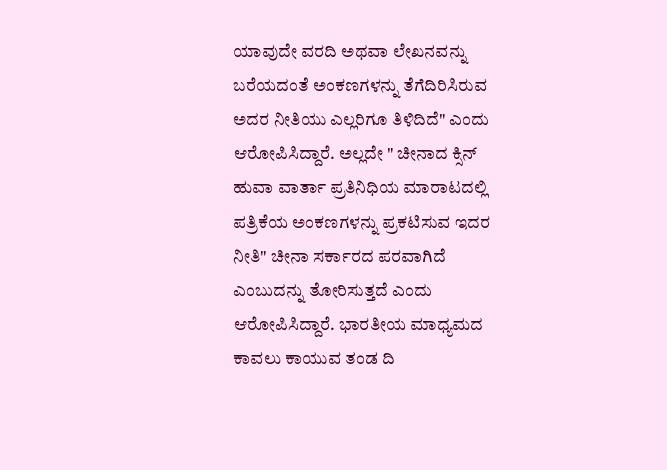ಯಾವುದೇ ವರದಿ ಅಥವಾ ಲೇಖನವನ್ನು ಬರೆಯದಂತೆ ಅಂಕಣಗಳನ್ನು ತೆಗೆದಿರಿಸಿರುವ ಅದರ ನೀತಿಯು ಎಲ್ಲರಿಗೂ ತಿಳಿದಿದೆ" ಎಂದು ಆರೋಪಿಸಿದ್ದಾರೆ. ಅಲ್ಲದೇ " ಚೀನಾದ ಕ್ಸಿನ್ ಹುವಾ ವಾರ್ತಾ ಪ್ರತಿನಿಧಿಯ ಮಾರಾಟದಲ್ಲಿ ಪತ್ರಿಕೆಯ ಅಂಕಣಗಳನ್ನು ಪ್ರಕಟಿಸುವ ಇದರ ನೀತಿ" ಚೀನಾ ಸರ್ಕಾರದ ಪರವಾಗಿದೆ ಎಂಬುದನ್ನು ತೋರಿಸುತ್ತದೆ ಎಂದು ಆರೋಪಿಸಿದ್ದಾರೆ. ಭಾರತೀಯ ಮಾಧ್ಯಮದ ಕಾವಲು ಕಾಯುವ ತಂಡ ದಿ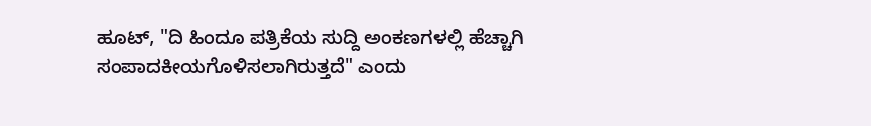ಹೂಟ್, "ದಿ ಹಿಂದೂ ಪತ್ರಿಕೆಯ ಸುದ್ದಿ ಅಂಕಣಗಳಲ್ಲಿ ಹೆಚ್ಚಾಗಿ ಸಂಪಾದಕೀಯಗೊಳಿಸಲಾಗಿರುತ್ತದೆ" ಎಂದು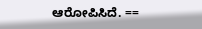ಆರೋಪಿಸಿದೆ. ==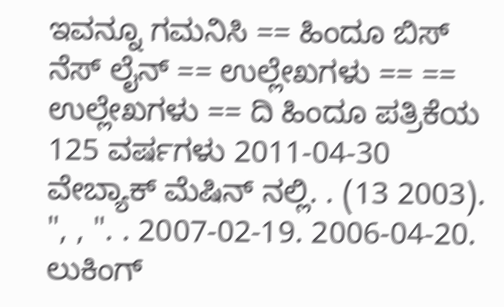ಇವನ್ನೂ ಗಮನಿಸಿ == ಹಿಂದೂ ಬಿಸ್ ನೆಸ್ ಲೈನ್ == ಉಲ್ಲೇಖಗಳು == == ಉಲ್ಲೇಖಗಳು == ದಿ ಹಿಂದೂ ಪತ್ರಿಕೆಯ 125 ವರ್ಷಗಳು 2011-04-30 ವೇಬ್ಯಾಕ್ ಮೆಷಿನ್ ನಲ್ಲಿ. . (13 2003). ", , ". . 2007-02-19. 2006-04-20. ಲುಕಿಂಗ್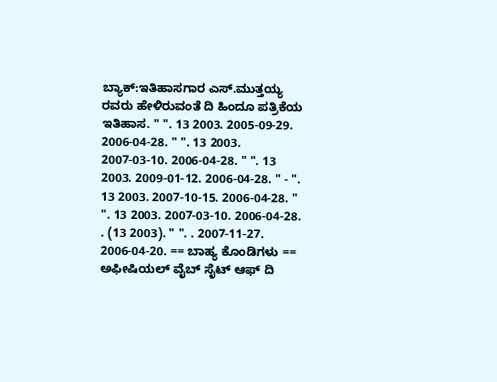ಬ್ಯಾಕ್:ಇತಿಹಾಸಗಾರ ಎಸ್.ಮುತ್ತಯ್ಯ ರವರು ಹೇಳಿರುವಂತೆ ದಿ ಹಿಂದೂ ಪತ್ರಿಕೆಯ ಇತಿಹಾಸ. " ". 13 2003. 2005-09-29. 2006-04-28. " ". 13 2003. 2007-03-10. 2006-04-28. " ". 13 2003. 2009-01-12. 2006-04-28. " - ". 13 2003. 2007-10-15. 2006-04-28. " ". 13 2003. 2007-03-10. 2006-04-28. . (13 2003). " ". . 2007-11-27. 2006-04-20. == ಬಾಹ್ಯ ಕೊಂಡಿಗಳು == ಅಫೀಷಿಯಲ್ ವೈಬ್ ಸೈಟ್ ಆಫ್ ದಿ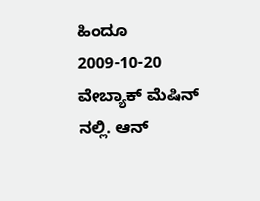ಹಿಂದೂ 2009-10-20 ವೇಬ್ಯಾಕ್ ಮೆಷಿನ್ ನಲ್ಲಿ. ಆನ್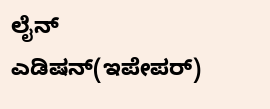ಲೈನ್ ಎಡಿಷನ್(ಇಪೇಪರ್)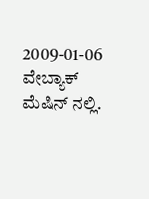2009-01-06 ವೇಬ್ಯಾಕ್ ಮೆಷಿನ್ ನಲ್ಲಿ.